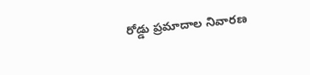రోడ్డు ప్రమాదాల నివారణ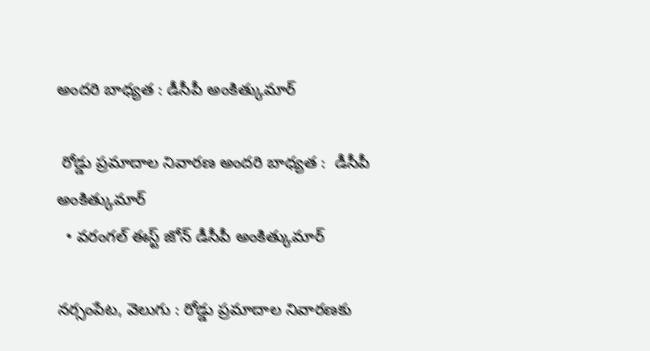అందరి బాధ్యత : డీసీపీ అంకిత్కుమార్

 రోడ్డు ప్రమాదాల నివారణ అందరి బాధ్యత :  డీసీపీ అంకిత్కుమార్
  • వరంగల్ ఈస్ట్ జోన్ డీసీపీ అంకిత్కుమార్

నర్సంపేట, వెలుగు : రోడ్డు ప్రమాదాల నివారణకు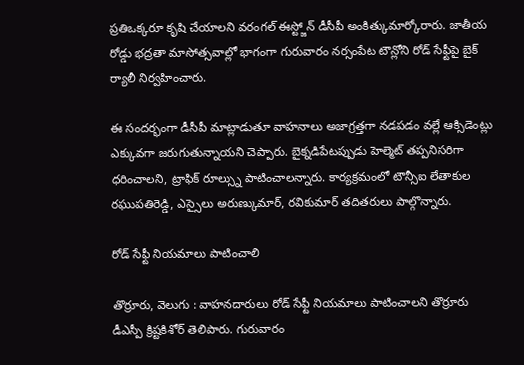ప్రతిఒక్కరూ కృషి చేయాలని వరంగల్ ఈస్ట్జోన్ డీసీపీ అంకిత్కుమార్కోరారు. జాతీయ రోడ్డు భద్రతా మాసోత్సవాల్లో భాగంగా గురువారం నర్సంపేట టౌన్లోని రోడ్ సేఫ్టీపై బైక్ ర్యాలీ నిర్వహించారు.

ఈ సందర్భంగా డీసీపీ మాట్లాడుతూ వాహనాలు అజాగ్రత్తగా నడపడం వల్లే ఆక్సిడెంట్లు ఎక్కువగా జరుగుతున్నాయని చెప్పారు. బైక్నడిపేటప్పుడు హెల్మెట్ తప్పనిసరిగా ధరించాలని, ట్రాఫిక్ రూల్స్ను పాటించాలన్నారు. కార్యక్రమంలో టౌన్సీఐ లేతాకుల రఘుపతిరెడ్డి, ఎస్సైలు అరుణ్కుమార్, రవికుమార్ తదితరులు పాల్గొన్నారు.

రోడ్ సేఫ్టీ నియమాలు పాటించాలి

తొర్రూరు, వెలుగు : వాహనదారులు రోడ్ సేఫ్టీ నియమాలు పాటించాలని తొర్రూరు డీఎస్పీ క్రిష్టకిశోర్ తెలిపారు. గురువారం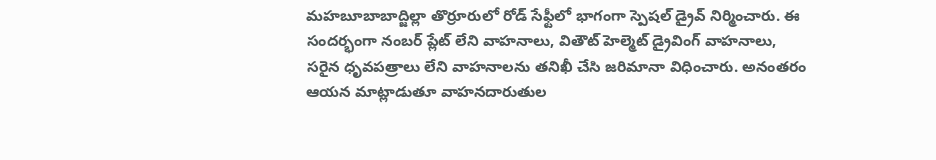మహబూబాబాద్జిల్లా తొర్రూరులో రోడ్ సేఫ్టీలో భాగంగా స్పెషల్ డ్రైవ్ నిర్మించారు. ఈ సందర్భంగా నంబర్ ప్లేట్ లేని వాహనాలు, వితౌట్ హెల్మెట్ డ్రైవింగ్ వాహనాలు, సరైన ధృవపత్రాలు లేని వాహనాలను తనిఖీ చేసి జరిమానా విధించారు. అనంతరం ఆయన మాట్లాడుతూ వాహనదారుతుల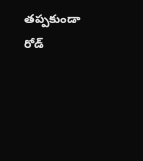తప్పకుండా రోడ్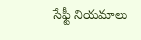సేఫ్టీ నియమాలు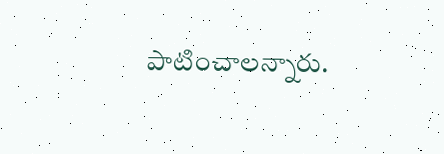పాటించాలన్నారు.